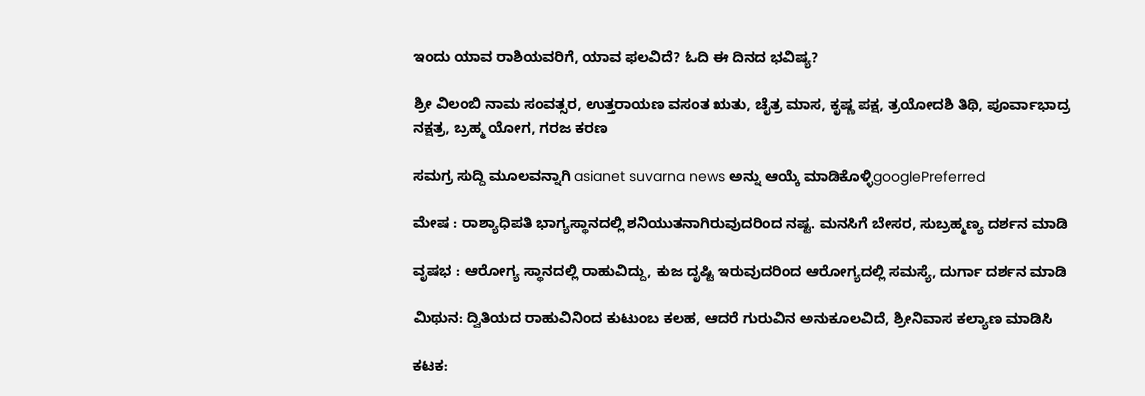ಇಂದು ಯಾವ ರಾಶಿಯವರಿಗೆ, ಯಾವ ಫಲವಿದೆ? ಓದಿ ಈ ದಿನದ ಭವಿಷ್ಯ?

ಶ್ರೀ ವಿಲಂಬಿ ನಾಮ ಸಂವತ್ಸರ, ಉತ್ತರಾಯಣ ವಸಂತ ಋತು, ಚೈತ್ರ ಮಾಸ, ಕೃಷ್ಣ ಪಕ್ಷ, ತ್ರಯೋದಶಿ ತಿಥಿ, ಪೂರ್ವಾಭಾದ್ರ ನಕ್ಷತ್ರ, ಬ್ರಹ್ಮ ಯೋಗ, ಗರಜ ಕರಣ

ಸಮಗ್ರ ಸುದ್ದಿ ಮೂಲವನ್ನಾಗಿ asianet suvarna news ಅನ್ನು ಆಯ್ಕೆ ಮಾಡಿಕೊಳ್ಳಿgooglePreferred

ಮೇಷ : ರಾಶ್ಯಾಧಿಪತಿ ಭಾಗ್ಯಸ್ಥಾನದಲ್ಲಿ ಶನಿಯುತನಾಗಿರುವುದರಿಂದ ನಷ್ಟ. ಮನಸಿಗೆ ಬೇಸರ, ಸುಬ್ರಹ್ಮಣ್ಯ ದರ್ಶನ ಮಾಡಿ

ವೃಷಭ : ಆರೋಗ್ಯ ಸ್ಥಾನದಲ್ಲಿ ರಾಹುವಿದ್ದು, ಕುಜ ದೃಷ್ಟಿ ಇರುವುದರಿಂದ ಆರೋಗ್ಯದಲ್ಲಿ ಸಮಸ್ಯೆ, ದುರ್ಗಾ ದರ್ಶನ ಮಾಡಿ

ಮಿಥುನ: ದ್ವಿತಿಯದ ರಾಹುವಿನಿಂದ ಕುಟುಂಬ ಕಲಹ, ಆದರೆ ಗುರುವಿನ ಅನುಕೂಲವಿದೆ, ಶ್ರೀನಿವಾಸ ಕಲ್ಯಾಣ ಮಾಡಿಸಿ

ಕಟಕ: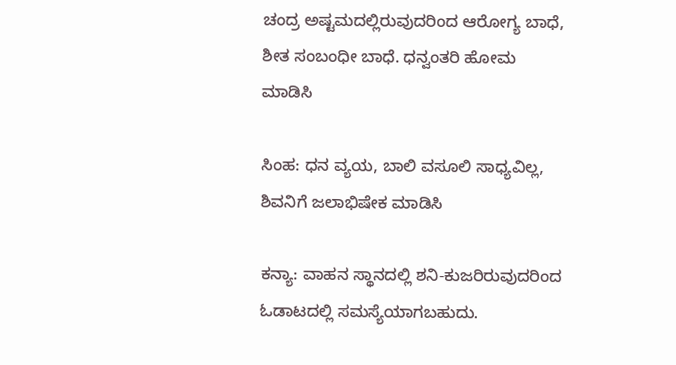ಚಂದ್ರ ಅಷ್ಟಮದಲ್ಲಿರುವುದರಿಂದ ಆರೋಗ್ಯ ಬಾಧೆ, ಶೀತ ಸಂಬಂಧೀ ಬಾಧೆ. ಧನ್ವಂತರಿ ಹೋಮ ಮಾಡಿಸಿ

ಸಿಂಹ: ಧನ ವ್ಯಯ, ಬಾಲಿ ವಸೂಲಿ ಸಾಧ್ಯವಿಲ್ಲ, ಶಿವನಿಗೆ ಜಲಾಭಿಷೇಕ ಮಾಡಿಸಿ

ಕನ್ಯಾ: ವಾಹನ ಸ್ಥಾನದಲ್ಲಿ ಶನಿ-ಕುಜರಿರುವುದರಿಂದ ಓಡಾಟದಲ್ಲಿ ಸಮಸ್ಯೆಯಾಗಬಹುದು.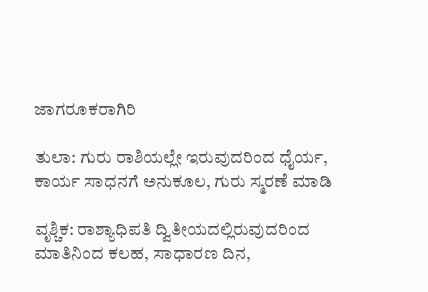ಜಾಗರೂಕರಾಗಿರಿ

ತುಲಾ: ಗುರು ರಾಶಿಯಲ್ಲೇ ಇರುವುದರಿಂದ ಧೈರ್ಯ, ಕಾರ್ಯ ಸಾಧನಗೆ ಅನುಕೂಲ, ಗುರು ಸ್ಮರಣೆ ಮಾಡಿ

ವೃಶ್ಚಿಕ: ರಾಶ್ಯಾಧಿಪತಿ ದ್ವಿತೀಯದಲ್ಲಿರುವುದರಿಂದ ಮಾತಿನಿಂದ ಕಲಹ, ಸಾಧಾರಣ ದಿನ,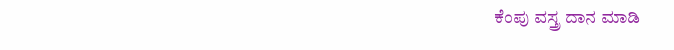ಕೆಂಪು ವಸ್ತ್ರ ದಾನ ಮಾಡಿ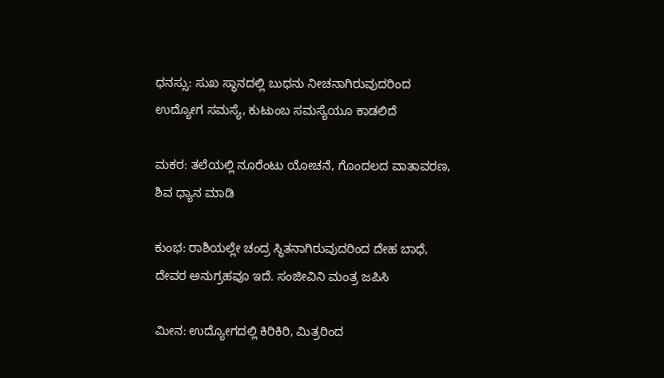ಧನಸ್ಸು: ಸುಖ ಸ್ಥಾನದಲ್ಲಿ ಬುಧನು ನೀಚನಾಗಿರುವುದರಿಂದ ಉದ್ಯೋಗ ಸಮಸ್ಯೆ, ಕುಟುಂಬ ಸಮಸ್ಯೆಯೂ ಕಾಡಲಿದೆ

ಮಕರ: ತಲೆಯಲ್ಲಿ ನೂರೆಂಟು ಯೋಚನೆ, ಗೊಂದಲದ ವಾತಾವರಣ, ಶಿವ ಧ್ಯಾನ ಮಾಡಿ

ಕುಂಭ: ರಾಶಿಯಲ್ಲೇ ಚಂದ್ರ ಸ್ಥಿತನಾಗಿರುವುದರಿಂದ ದೇಹ ಬಾಧೆ, ದೇವರ ಅನುಗ್ರಹವೂ ಇದೆ. ಸಂಜೀವಿನಿ ಮಂತ್ರ ಜಪಿಸಿ

ಮೀನ: ಉದ್ಯೋಗದಲ್ಲಿ ಕಿರಿಕಿರಿ, ಮಿತ್ರರಿಂದ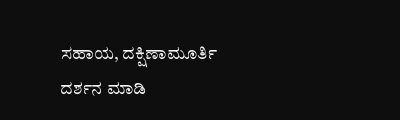ಸಹಾಯ, ದಕ್ಷಿಣಾಮೂರ್ತಿ ದರ್ಶನ ಮಾಡಿ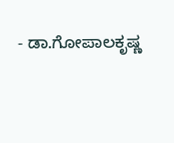- ಡಾ.ಗೋಪಾಲಕೃಷ್ಣ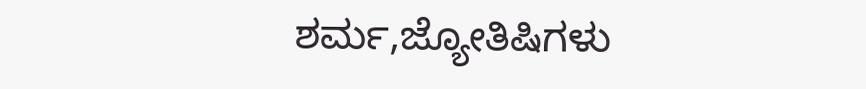ಶರ್ಮ,ಜ್ಯೋತಿಷಿಗಳು